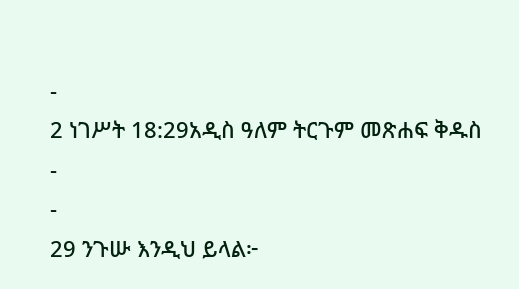-
2 ነገሥት 18:29አዲስ ዓለም ትርጉም መጽሐፍ ቅዱስ
-
-
29 ንጉሡ እንዲህ ይላል፦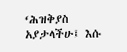‘ሕዝቅያስ አያታላችሁ፤ እሱ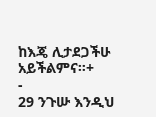ከእጄ ሊታደጋችሁ አይችልምና።+
-
29 ንጉሡ እንዲህ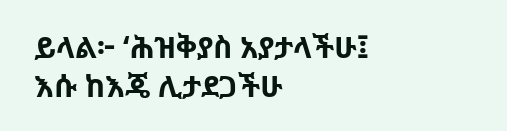ይላል፦ ‘ሕዝቅያስ አያታላችሁ፤ እሱ ከእጄ ሊታደጋችሁ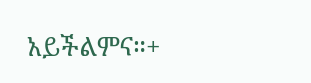አይችልምና።+